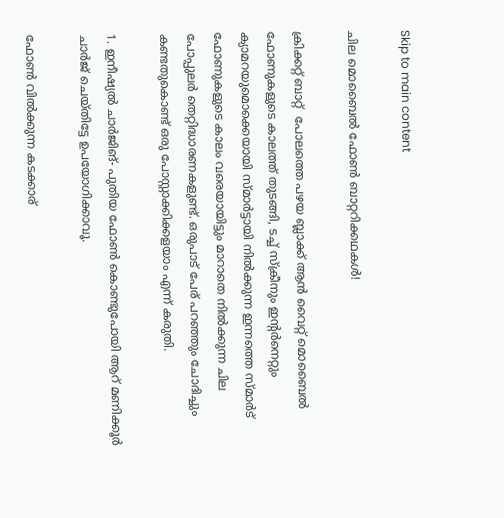Skip to main content

ചില മൊബൈൽ ഫോൺ ബാറ്ററിക്കഥകൾ!

ക്രിക്കറ്റ് ബാറ്റ്  പോലത്തെ പഴയ ബ്ലാക്ക് ആൻ വൈറ്റ് മൊബൈൽ ഫോണുകളുടെ കാലത്ത് തുടങ്ങി, ടച്ച് സ്ക്രീനും ഇന്റർനെറ്റും ക്യാമറയുമൊക്കെയായി സ്മാർട്ടായി നിൽക്കുന്ന ഇന്നത്തെ സ്മാർട് ഫോണുകളുടെ കാലം വരെയായിട്ടും മാറാതെ നിൽക്കുന്ന ചില പോപ്പുലർ തെറ്റിദ്ധാരണകളുണ്ട്. ഒരുപാട് പേര് പറഞ്ഞും ചോദിച്ചും കണ്ടതുകൊണ്ട് ഒരു പോസ്റ്റാക്കിക്കളയാം എന്ന് കരുതി.

1. ഇനീഷ്യൽ ചാർജിങ്- പുതിയ ഫോൺ കൊണ്ടുപോയി ആറ് മണിക്കൂർ ചാർജ് ചെയ്തിട്ടേ ഉപയോഗിക്കാവൂ.

ഫോൺ വിൽക്കുന്ന കടക്കാര്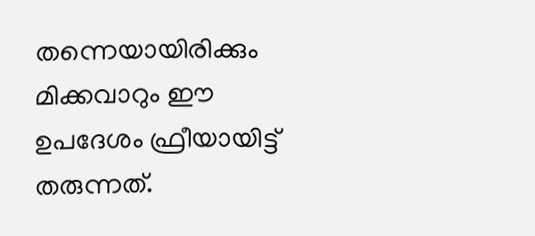തന്നെയായിരിക്കും മിക്കവാറും ഈ ഉപദേശം ഫ്രീയായിട്ട് തരുന്നത്.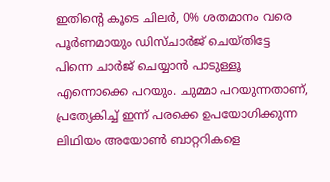ഇതിന്റെ കൂടെ ചിലർ, 0% ശതമാനം വരെ പൂർണമായും ഡിസ്ചാർജ് ചെയ്തിട്ടേ പിന്നെ ചാർജ് ചെയ്യാൻ പാടുള്ളൂ എന്നൊക്കെ പറയും. ചുമ്മാ പറയുന്നതാണ്, പ്രത്യേകിച്ച് ഇന്ന് പരക്കെ ഉപയോഗിക്കുന്ന ലിഥിയം അയോൺ ബാറ്ററികളെ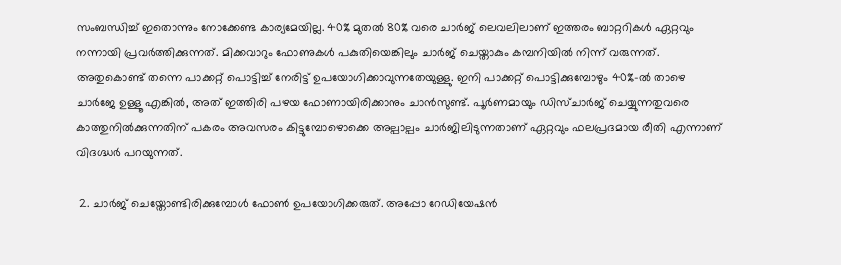സംബന്ധിച്ച് ഇതൊന്നും നോക്കേണ്ട കാര്യമേയില്ല. 40% മുതൽ 80% വരെ ചാർജ് ലെവലിലാണ് ഇത്തരം ബാറ്ററികൾ ഏറ്റവും നന്നായി പ്രവർത്തിക്കുന്നത്. മിക്കവാറും ഫോണുകൾ പകുതിയെങ്കിലും ചാർജ് ചെയ്താകും കമ്പനിയിൽ നിന്ന് വരുന്നത്. അതുകൊണ്ട് തന്നെ പാക്കറ്റ് പൊട്ടിച്ച് നേരിട്ട് ഉപയോഗിക്കാവുന്നതേയുള്ളു. ഇനി പാക്കറ്റ് പൊട്ടിക്കുമ്പോഴും 40%-ൽ താഴെ ചാർജേ ഉള്ളൂ എങ്കിൽ, അത് ഇത്തിരി പഴയ ഫോണായിരിക്കാനും ചാൻസുണ്ട്. പൂർണമായും ഡിസ്ചാർജ് ചെയ്യുന്നതുവരെ കാത്തുനിൽക്കുന്നതിന് പകരം അവസരം കിട്ടുമ്പോഴൊക്കെ അല്പാല്പം ചാർജിലിടുന്നതാണ് ഏറ്റവും ഫലപ്രദമായ രീതി എന്നാണ് വിദഗ്ദ്ധർ പറയുന്നത്.

 2. ചാർജ് ചെയ്തോണ്ടിരിക്കുമ്പോൾ ഫോൺ ഉപയോഗിക്കരുത്. അപ്പോ റേഡിയേഷൻ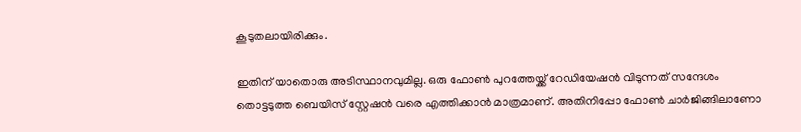കൂടുതലായിരിക്കും.

ഇതിന് യാതൊരു അടിസ്ഥാനവുമില്ല. ഒരു ഫോൺ പുറത്തേയ്ക്ക് റേഡിയേഷൻ വിടുന്നത് സന്ദേശം തൊട്ടടുത്ത ബെയിസ് സ്റ്റേഷൻ വരെ എത്തിക്കാൻ മാത്രമാണ്. അതിനിപ്പോ ഫോൺ ചാർജിങ്ങിലാണോ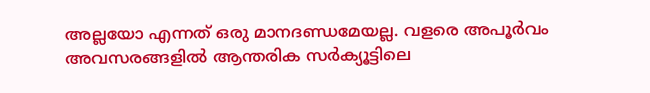അല്ലയോ എന്നത് ഒരു മാനദണ്ഡമേയല്ല. വളരെ അപൂർവം അവസരങ്ങളിൽ ആന്തരിക സർക്യൂട്ടിലെ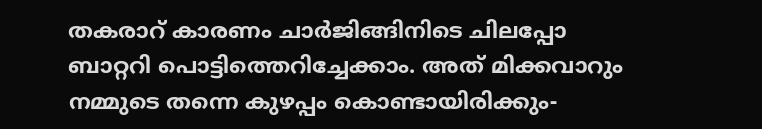തകരാറ് കാരണം ചാർജിങ്ങിനിടെ ചിലപ്പോ ബാറ്ററി പൊട്ടിത്തെറിച്ചേക്കാം. അത് മിക്കവാറും നമ്മുടെ തന്നെ കുഴപ്പം കൊണ്ടായിരിക്കും-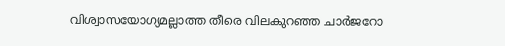വിശ്വാസയോഗ്യമല്ലാത്ത തീരെ വിലകുറഞ്ഞ ചാർജറോ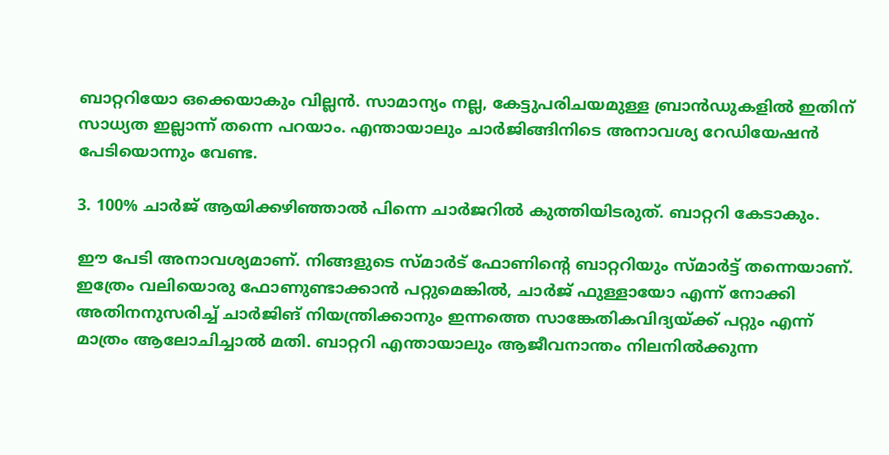ബാറ്ററിയോ ഒക്കെയാകും വില്ലൻ. സാമാന്യം നല്ല, കേട്ടുപരിചയമുള്ള ബ്രാൻഡുകളിൽ ഇതിന് സാധ്യത ഇല്ലാന്ന് തന്നെ പറയാം. എന്തായാലും ചാർജിങ്ങിനിടെ അനാവശ്യ റേഡിയേഷൻ പേടിയൊന്നും വേണ്ട.

3. 100% ചാർജ് ആയിക്കഴിഞ്ഞാൽ പിന്നെ ചാർജറിൽ കുത്തിയിടരുത്. ബാറ്ററി കേടാകും.

ഈ പേടി അനാവശ്യമാണ്. നിങ്ങളുടെ സ്മാർട് ഫോണിന്റെ ബാറ്ററിയും സ്മാർട്ട് തന്നെയാണ്. ഇത്രേം വലിയൊരു ഫോണുണ്ടാക്കാൻ പറ്റുമെങ്കിൽ, ചാർജ് ഫുള്ളായോ എന്ന് നോക്കി അതിനനുസരിച്ച് ചാർജിങ് നിയന്ത്രിക്കാനും ഇന്നത്തെ സാങ്കേതികവിദ്യയ്ക്ക് പറ്റും എന്ന് മാത്രം ആലോചിച്ചാൽ മതി. ബാറ്ററി എന്തായാലും ആജീവനാന്തം നിലനിൽക്കുന്ന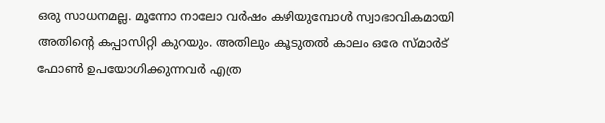ഒരു സാധനമല്ല. മൂന്നോ നാലോ വർഷം കഴിയുമ്പോൾ സ്വാഭാവികമായി അതിന്റെ കപ്പാസിറ്റി കുറയും. അതിലും കൂടുതൽ കാലം ഒരേ സ്മാർട് ഫോൺ ഉപയോഗിക്കുന്നവർ എത്ര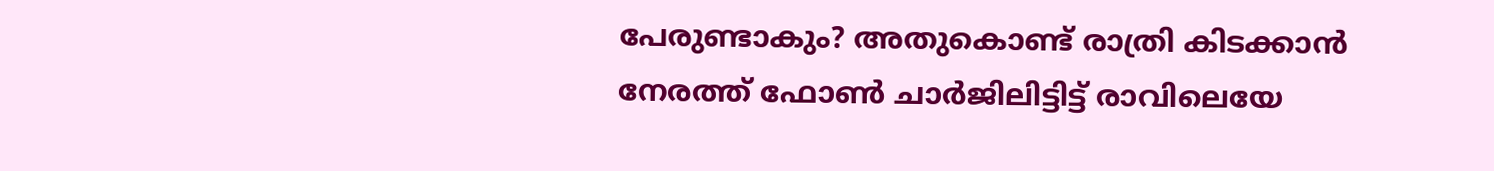പേരുണ്ടാകും? അതുകൊണ്ട് രാത്രി കിടക്കാൻ നേരത്ത് ഫോൺ ചാർജിലിട്ടിട്ട് രാവിലെയേ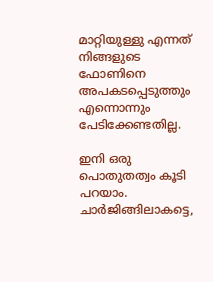മാറ്റിയുള്ളു എന്നത് നിങ്ങളുടെ ഫോണിനെ അപകടപ്പെടുത്തും എന്നൊന്നും പേടിക്കേണ്ടതില്ല.

ഇനി ഒരു പൊതുതത്വം കൂടി പറയാം. ചാർജിങ്ങിലാകട്ടെ,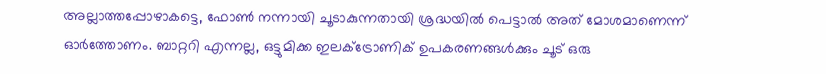അല്ലാത്തപ്പോഴാകട്ടെ, ഫോൺ നന്നായി ചൂടാകുന്നതായി ശ്രദ്ധയിൽ പെട്ടാൽ അത് മോശമാണെന്ന് ഓർത്തോണം. ബാറ്ററി എന്നല്ല, ഒട്ടുമിക്ക ഇലക്ട്രോണിക് ഉപകരണങ്ങൾക്കും ചൂട് ഒരു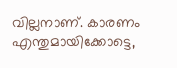വില്ലനാണ്. കാരണം എന്തുമായിക്കോട്ടെ,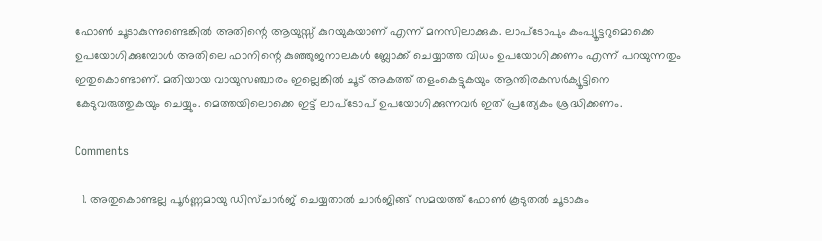ഫോൺ ചൂടാകുന്നുണ്ടെങ്കിൽ അതിന്റെ ആയുസ്സ് കുറയുകയാണ് എന്ന് മനസിലാക്കുക. ലാപ്ടോപും കംപ്യൂട്ടറുമൊക്കെ ഉപയോഗിക്കുമ്പോൾ അതിലെ ഫാനിന്റെ കുഞ്ഞുജനാലകൾ ബ്ലോക്ക് ചെയ്യാത്ത വിധം ഉപയോഗിക്കണം എന്ന് പറയുന്നതും ഇതുകൊണ്ടാണ്. മതിയായ വായുസഞ്ചാരം ഇല്ലെങ്കിൽ ചൂട് അകത്ത് തളംകെട്ടുകയും ആന്തിരകസർക്യൂട്ടിനെ കേടുവരുത്തുകയും ചെയ്യും. മെത്തയിലൊക്കെ ഇട്ട് ലാപ്ടോപ് ഉപയോഗിക്കുന്നവർ ഇത് പ്രത്യേകം ശ്രദ്ധിക്കണം.

Comments

  1. അതുകൊണ്ടല്ല പൂർണ്ണമായു ഡിസ്ചാർജ് ചെയ്യതാൽ ചാർജിങ്ങ് സമയത്ത് ഫോൺ കൂടുതൽ ചൂടാകും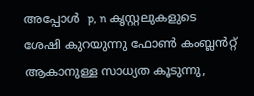അപ്പോൾ  p, n കൃസ്റ്റലുകളുടെ ശേഷി കുറയുന്നു ഫോൺ കംബ്ലൻറ്റ് ആകാനുള്ള സാധ്യത കൂടുന്നു,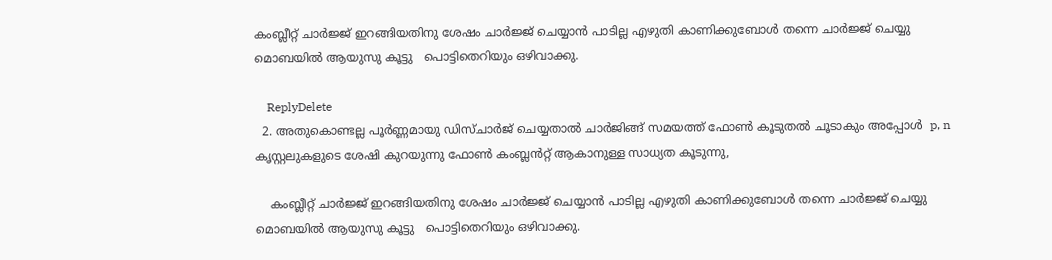കംബ്ലീറ്റ് ചാര്‍ജ്ജ് ഇറങ്ങിയതിനു ശേഷം ചാര്‍ജ്ജ് ചെയ്യാന്‍ പാടില്ല എഴുതി കാണിക്കുബോള്‍ തന്നെ ചാര്‍ജ്ജ് ചെയ്യു മൊബയില്‍ ആയുസു കൂട്ടു   പൊട്ടിതെറിയും ഒഴിവാക്കു.

    ReplyDelete
  2. അതുകൊണ്ടല്ല പൂർണ്ണമായു ഡിസ്ചാർജ് ചെയ്യതാൽ ചാർജിങ്ങ് സമയത്ത് ഫോൺ കൂടുതൽ ചൂടാകും അപ്പോൾ  p, n കൃസ്റ്റലുകളുടെ ശേഷി കുറയുന്നു ഫോൺ കംബ്ലൻറ്റ് ആകാനുള്ള സാധ്യത കൂടുന്നു,

    കംബ്ലീറ്റ് ചാര്‍ജ്ജ് ഇറങ്ങിയതിനു ശേഷം ചാര്‍ജ്ജ് ചെയ്യാന്‍ പാടില്ല എഴുതി കാണിക്കുബോള്‍ തന്നെ ചാര്‍ജ്ജ് ചെയ്യു മൊബയില്‍ ആയുസു കൂട്ടു   പൊട്ടിതെറിയും ഒഴിവാക്കു.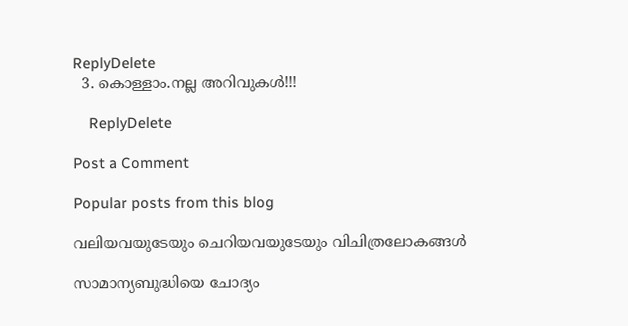ReplyDelete
  3. കൊള്ളാം.നല്ല അറിവുകൾ!!!

    ReplyDelete

Post a Comment

Popular posts from this blog

വലിയവയുടേയും ചെറിയവയുടേയും വിചിത്രലോകങ്ങൾ

സാമാന്യബുദ്ധിയെ ചോദ്യം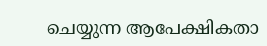ചെയ്യുന്ന ആപേക്ഷികതാ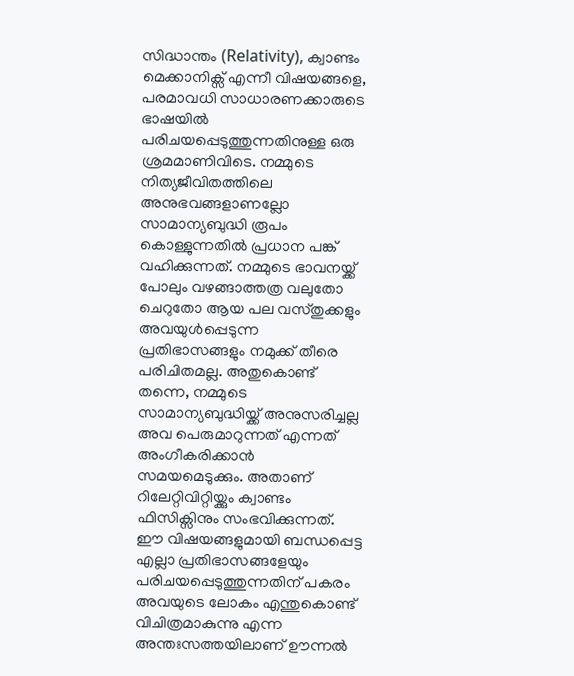സിദ്ധാന്തം (Relativity), ക്വാണ്ടം മെക്കാനിക്സ് എന്നീ വിഷയങ്ങളെ, പരമാവധി സാധാരണക്കാരുടെ ഭാഷയിൽ പരിചയപ്പെടുത്തുന്നതിനുള്ള ഒരു ശ്രമമാണിവിടെ. നമ്മുടെ നിത്യജീവിതത്തിലെ അനുഭവങ്ങളാണല്ലോ സാമാന്യബുദ്ധി രൂപം കൊള്ളുന്നതിൽ പ്രധാന പങ്ക് വഹിക്കുന്നത്. നമ്മുടെ ഭാവനയ്ക്ക് പോലും വഴങ്ങാത്തത്ര വലുതോ ചെറുതോ ആയ പല വസ്തുക്കളും അവയുൾപ്പെടുന്ന പ്രതിഭാസങ്ങളും നമുക്ക് തീരെ പരിചിതമല്ല. അതുകൊണ്ട് തന്നെ, നമ്മുടെ സാമാന്യബുദ്ധിയ്ക്ക് അനുസരിച്ചല്ല അവ പെരുമാറുന്നത് എന്നത് അംഗീകരിക്കാൻ സമയമെടുക്കും. അതാണ് റിലേറ്റിവിറ്റിയ്ക്കും ക്വാണ്ടം ഫിസിക്സിനും സംഭവിക്കുന്നത്. ഈ വിഷയങ്ങളുമായി ബന്ധപ്പെട്ട എല്ലാ പ്രതിഭാസങ്ങളേയും പരിചയപ്പെടുത്തുന്നതിന് പകരം അവയുടെ ലോകം എന്തുകൊണ്ട് വിചിത്രമാകുന്നു എന്ന അന്തഃസത്തയിലാണ് ഊന്നൽ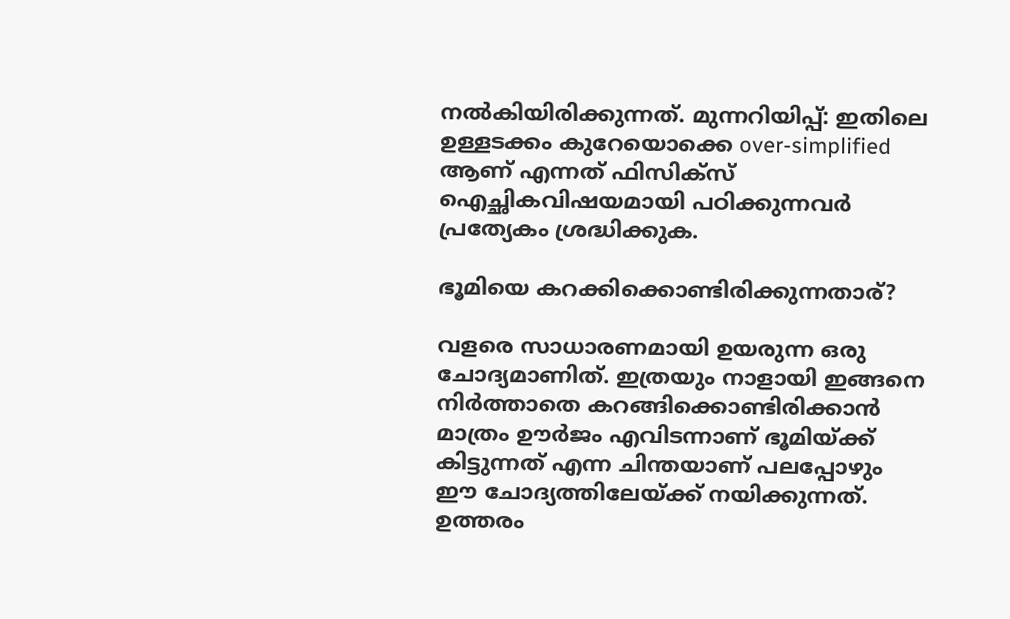നൽകിയിരിക്കുന്നത്. മുന്നറിയിപ്പ്: ഇതിലെ ഉള്ളടക്കം കുറേയൊക്കെ over-simplified ആണ് എന്നത് ഫിസിക്സ് ഐച്ഛികവിഷയമായി പഠിക്കുന്നവർ പ്രത്യേകം ശ്രദ്ധിക്കുക.

ഭൂമിയെ കറക്കിക്കൊണ്ടിരിക്കുന്നതാര്?

വളരെ സാധാരണമായി ഉയരുന്ന ഒരു ചോദ്യമാണിത്. ഇത്രയും നാളായി ഇങ്ങനെ നിർത്താതെ കറങ്ങിക്കൊണ്ടിരിക്കാൻ മാത്രം ഊർജം എവിടന്നാണ് ഭൂമിയ്ക്ക് കിട്ടുന്നത് എന്ന ചിന്തയാണ് പലപ്പോഴും ഈ ചോദ്യത്തിലേയ്ക്ക് നയിക്കുന്നത്.  ഉത്തരം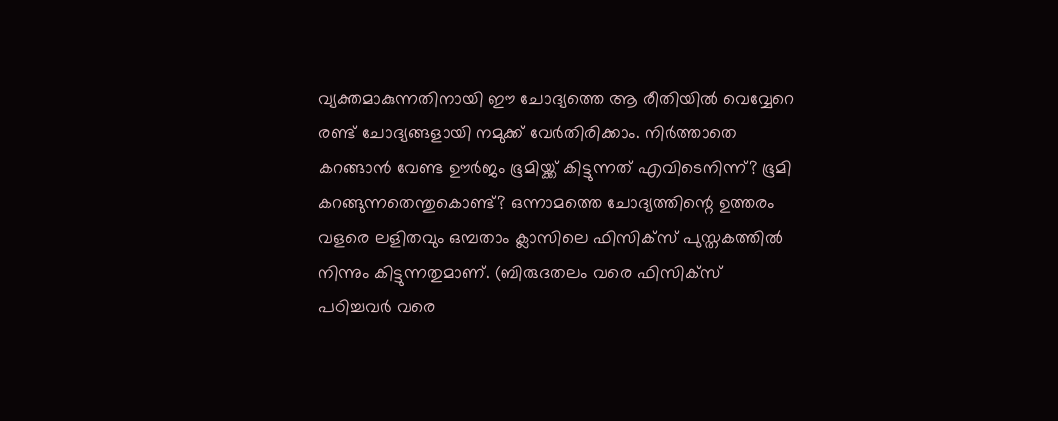വ്യക്തമാകുന്നതിനായി ഈ ചോദ്യത്തെ ആ രീതിയിൽ വെവ്വേറെ രണ്ട് ചോദ്യങ്ങളായി നമുക്ക് വേർതിരിക്കാം. നിർത്താതെ കറങ്ങാൻ വേണ്ട ഊർജം ഭൂമിയ്ക്ക് കിട്ടുന്നത് എവിടെനിന്ന്? ഭൂമി കറങ്ങുന്നതെന്തുകൊണ്ട്? ഒന്നാമത്തെ ചോദ്യത്തിന്റെ ഉത്തരം വളരെ ലളിതവും ഒമ്പതാം ക്ലാസിലെ ഫിസിക്സ് പുസ്തകത്തിൽ നിന്നും കിട്ടുന്നതുമാണ്. (ബിരുദതലം വരെ ഫിസിക്സ് പഠിച്ചവർ വരെ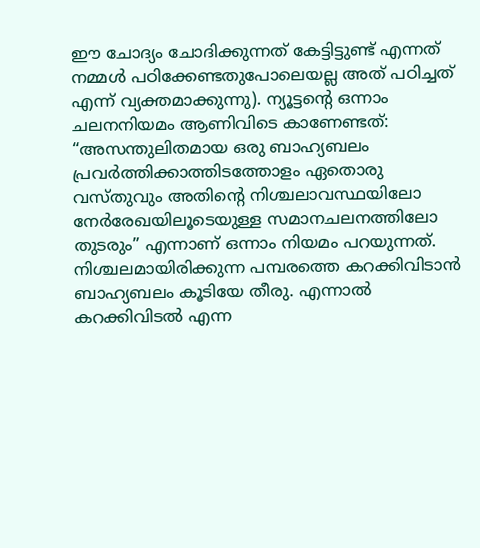ഈ ചോദ്യം ചോദിക്കുന്നത് കേട്ടിട്ടുണ്ട് എന്നത് നമ്മൾ പഠിക്കേണ്ടതുപോലെയല്ല അത് പഠിച്ചത് എന്ന് വ്യക്തമാക്കുന്നു). ന്യൂട്ടന്റെ ഒന്നാം ചലനനിയമം ആണിവിടെ കാണേണ്ടത്: “അസന്തുലിതമായ ഒരു ബാഹ്യബലം പ്രവർത്തിക്കാത്തിടത്തോളം ഏതൊരു വസ്തുവും അതിന്റെ നിശ്ചലാവസ്ഥയിലോ നേർരേഖയിലൂടെയുള്ള സമാനചലനത്തിലോ തുടരും” എന്നാണ് ഒന്നാം നിയമം പറയുന്നത്. നിശ്ചലമായിരിക്കുന്ന പമ്പരത്തെ കറക്കിവിടാൻ ബാഹ്യബലം കൂടിയേ തീരു. എന്നാൽ കറക്കിവിടൽ എന്ന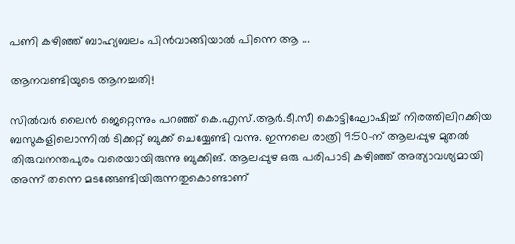പണി കഴിഞ്ഞ് ബാഹ്യബലം പിൻവാങ്ങിയാൽ പിന്നെ ആ ...

ആനവണ്ടിയുടെ ആനച്ചതി!

സിൽവർ ലൈൻ ജെറ്റെന്നും പറഞ്ഞ് കെ.എസ്.ആർ.ടീ.സീ കൊട്ടിഘോഷിച്ച് നിരത്തിലിറക്കിയ ബസുകളിലൊന്നിൽ ടിക്കറ്റ് ബുക്ക് ചെയ്യേണ്ടി വന്നു. ഇന്നലെ രാത്രി 9:50-ന് ആലപ്പുഴ മുതൽ തിരുവനന്തപുരം വരെയായിരുന്നു ബുക്കിങ്. ആലപ്പുഴ ഒരു പരിപാടി കഴിഞ്ഞ് അത്യാവശ്യമായി അന്ന് തന്നെ മടങ്ങേണ്ടിയിരുന്നതുകൊണ്ടാണ്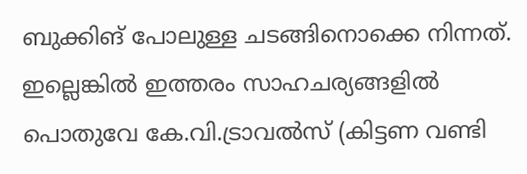ബുക്കിങ് പോലുള്ള ചടങ്ങിനൊക്കെ നിന്നത്. ഇല്ലെങ്കിൽ ഇത്തരം സാഹചര്യങ്ങളിൽ പൊതുവേ കേ.വി.ട്രാവൽസ് (കിട്ടണ വണ്ടി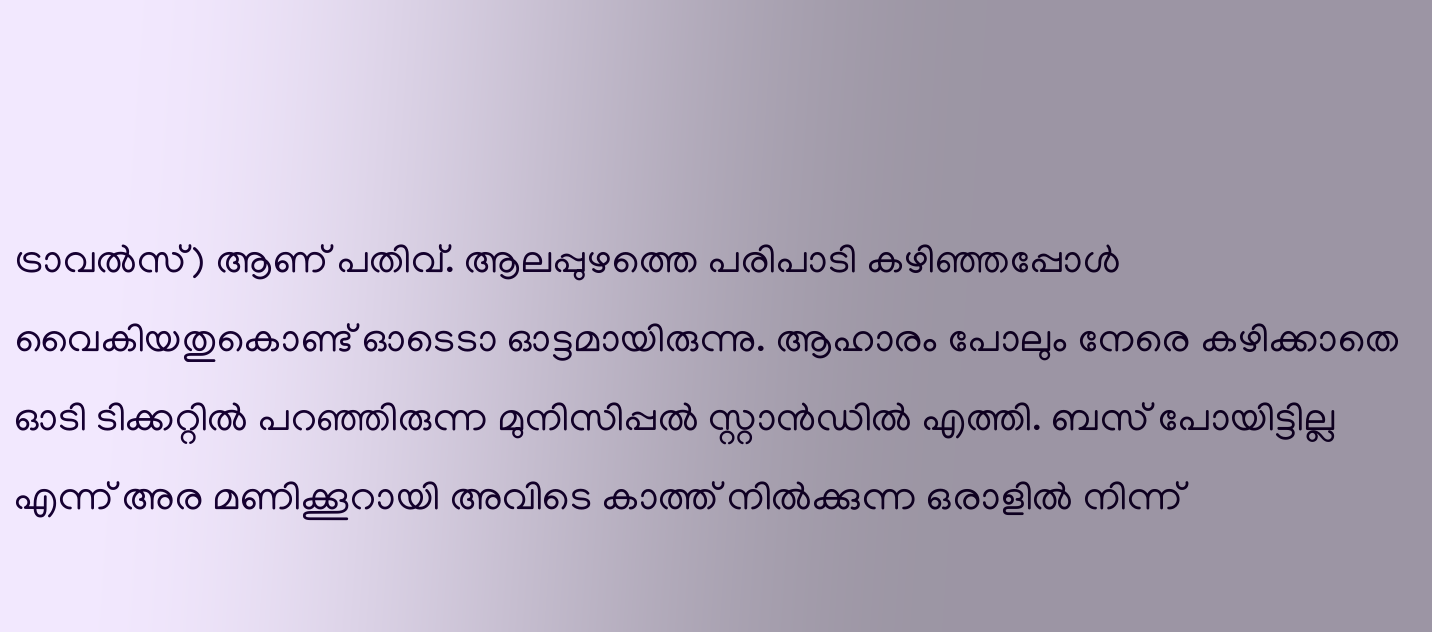ട്രാവൽസ്) ആണ് പതിവ്. ആലപ്പുഴത്തെ പരിപാടി കഴിഞ്ഞപ്പോൾ വൈകിയതുകൊണ്ട് ഓടെടാ ഓട്ടമായിരുന്നു. ആഹാരം പോലും നേരെ കഴിക്കാതെ ഓടി ടിക്കറ്റിൽ പറഞ്ഞിരുന്ന മുനിസിപ്പൽ സ്റ്റാൻഡിൽ എത്തി. ബസ് പോയിട്ടില്ല എന്ന് അര മണിക്കൂറായി അവിടെ കാത്ത് നിൽക്കുന്ന ഒരാളിൽ നിന്ന്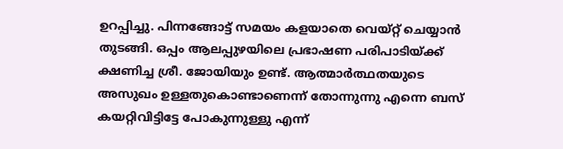ഉറപ്പിച്ചു. പിന്നങ്ങോട്ട് സമയം കളയാതെ വെയ്റ്റ് ചെയ്യാൻ തുടങ്ങി. ഒപ്പം ആലപ്പുഴയിലെ പ്രഭാഷണ പരിപാടിയ്ക്ക് ക്ഷണിച്ച ശ്രീ. ജോയിയും ഉണ്ട്. ആത്മാർത്ഥതയുടെ അസുഖം ഉള്ളതുകൊണ്ടാണെന്ന് തോന്നുന്നു എന്നെ ബസ് കയറ്റിവിട്ടിട്ടേ പോകുന്നുള്ളു എന്ന്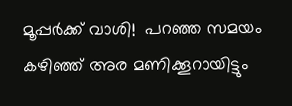മൂപ്പർക്ക് വാശി!  പറഞ്ഞ സമയം കഴിഞ്ഞ് അര മണിക്കൂറായിട്ടും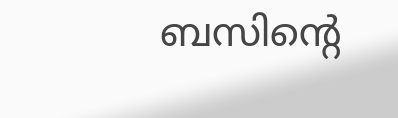ബസിന്റെ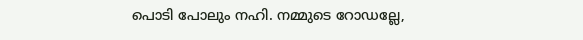പൊടി പോലും നഹി. നമ്മുടെ റോഡല്ലേ,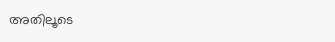അതിലൂടെ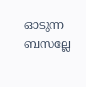ഓടുന്ന ബസല്ലേ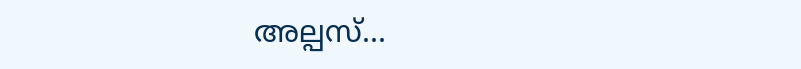അല്പസ്...